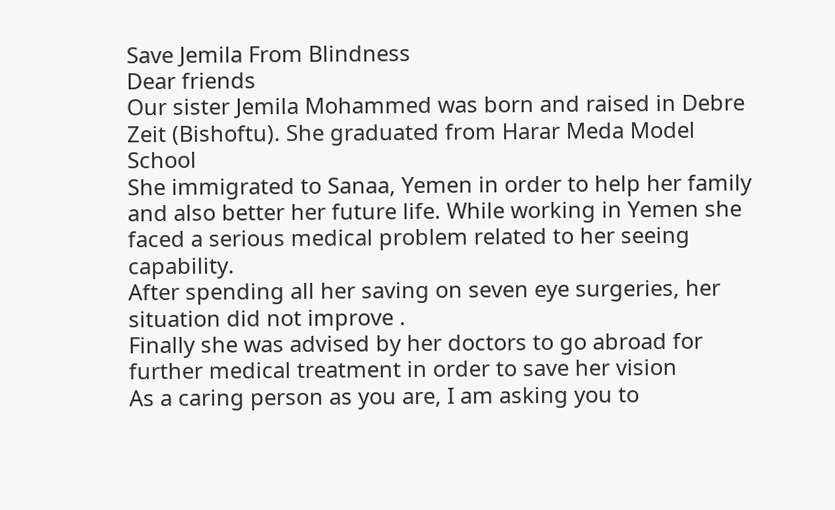Save Jemila From Blindness
Dear friends
Our sister Jemila Mohammed was born and raised in Debre Zeit (Bishoftu). She graduated from Harar Meda Model School
She immigrated to Sanaa, Yemen in order to help her family and also better her future life. While working in Yemen she faced a serious medical problem related to her seeing capability.
After spending all her saving on seven eye surgeries, her situation did not improve .
Finally she was advised by her doctors to go abroad for further medical treatment in order to save her vision
As a caring person as you are, I am asking you to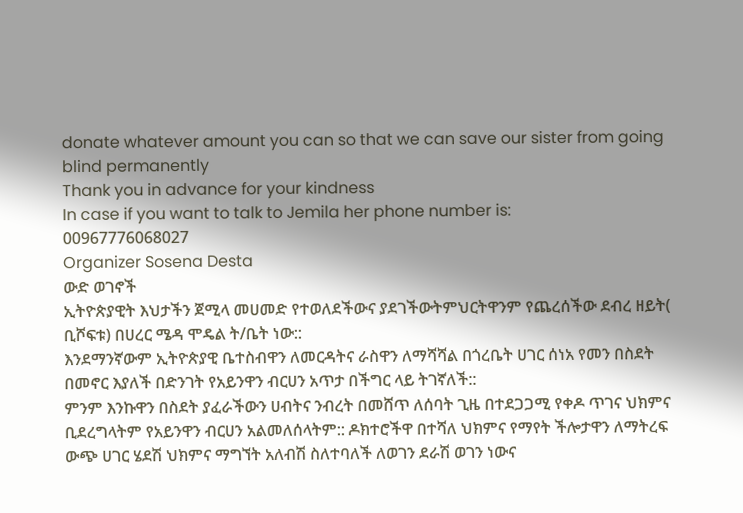donate whatever amount you can so that we can save our sister from going blind permanently
Thank you in advance for your kindness
In case if you want to talk to Jemila her phone number is:
00967776068027
Organizer Sosena Desta
ውድ ወገኖች
ኢትዮጵያዊት እህታችን ጀሚላ መሀመድ የተወለደችውና ያደገችውትምህርትዋንም የጨረሰችው ደብረ ዘይት( ቢሾፍቱ) በሀረር ሜዳ ሞዴል ት/ቤት ነው::
እንደማንኛውም ኢትዮጵያዊ ቤተስብዋን ለመርዳትና ራስዋን ለማሻሻል በጎረቤት ሀገር ሰነአ የመን በስደት በመኖር እያለች በድንገት የአይንዋን ብርሀን አጥታ በችግር ላይ ትገኛለች::
ምንም እንኩዋን በስደት ያፈራችውን ሀብትና ንብረት በመሸጥ ለሰባት ጊዜ በተደጋጋሚ የቀዶ ጥገና ህክምና ቢደረግላትም የአይንዋን ብርሀን አልመለሰላትም:: ዶክተሮችዋ በተሻለ ህክምና የማየት ችሎታዋን ለማትረፍ ውጭ ሀገር ሄደሽ ህክምና ማግኘት አለብሽ ስለተባለች ለወገን ደራሽ ወገን ነውና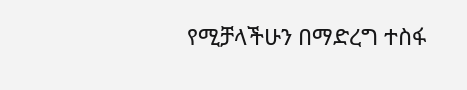የሚቻላችሁን በማድረግ ተስፋ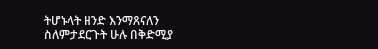ትሆኑላት ዘንድ እንማጸናለን
ስለምታደርጉት ሁሉ በቅድሚያ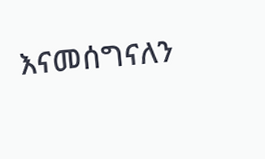እናመሰግናለን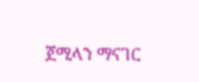ጀሚላን ማናገር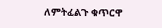ለምትፈልጉ ቁጥርዋ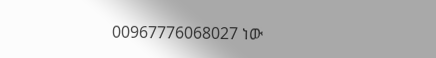00967776068027 ነው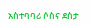አስተባባሪ ሶስና ደስታ